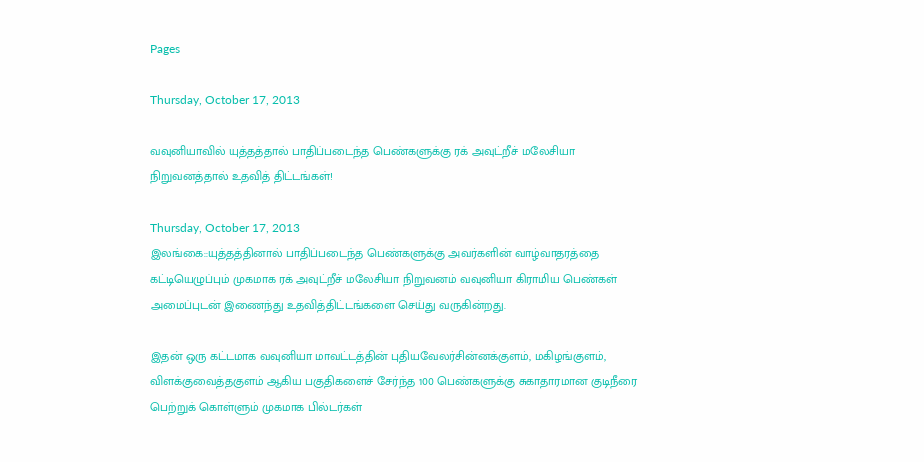Pages

Thursday, October 17, 2013

வவுனியாவில் யுத்தத்தால் பாதிப்படைந்த பெண்களுக்கு ரக் அவுட்றீச் மலேசியா நிறுவனத்தால் உதவித் திட்டங்கள்!

Thursday, October 17, 2013
இலங்கை::யுத்தத்தினால் பாதிப்படைந்த பெண்களுக்கு அவர்களின் வாழ்வாதரத்தை கட்டியெழுப்பும் முகமாக ரக் அவுட்றீச் மலேசியா நிறுவனம் வவுனியா கிராமிய பெண்கள் அமைப்புடன் இணைந்து உதவித்திட்டங்களை செய்து வருகின்றது.

இதன் ஒரு கட்டமாக வவுனியா மாவட்டத்தின் புதியவேலர்சின்னக்குளம், மகிழங்குளம், விளக்குவைத்தகுளம் ஆகிய பகுதிகளைச் சேர்ந்த 100 பெண்களுக்கு சுகாதாரமான குடிநீரை பெற்றுக் கொள்ளும் முகமாக பில்டர்கள்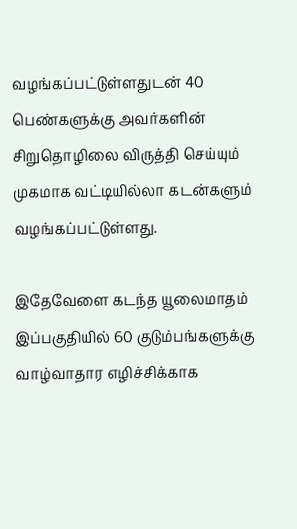வழங்கப்பட்டுள்ளதுடன் 40 பெண்களுக்கு அவர்களின் சிறுதொழிலை விருத்தி செய்யும் முகமாக வட்டியில்லா கடன்களும் வழங்கப்பட்டுள்ளது.

இதேவேளை கடந்த யூலைமாதம் இப்பகுதியில் 60 குடும்பங்களுக்கு வாழ்வாதார எழிச்சிக்காக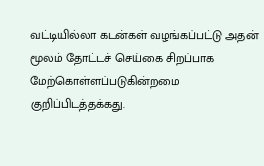வட்டியில்லா கடன்கள் வழங்கப்பட்டு அதன் மூலம் தோட்டச் செய்கை சிறப்பாக மேற்கொள்ளப்படுகின்றமை குறிப்பிடத்தக்கது.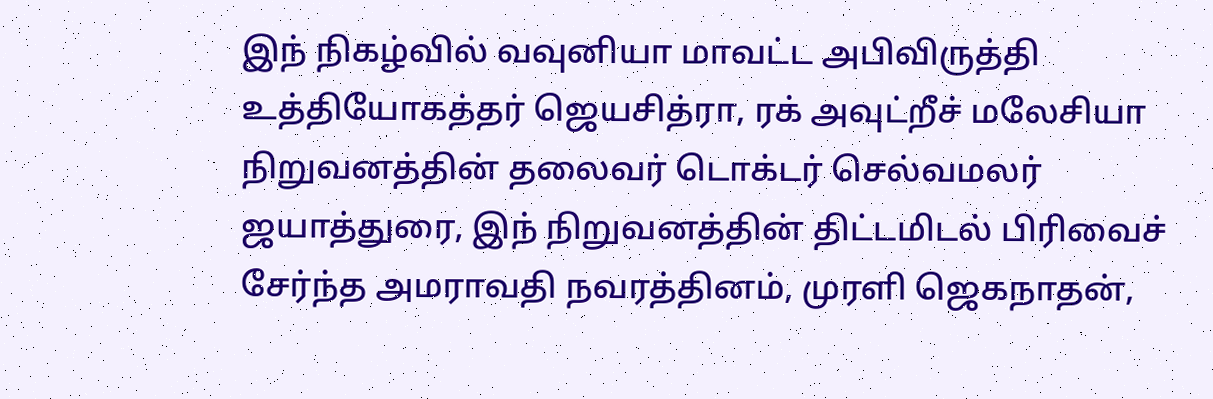இந் நிகழ்வில் வவுனியா மாவட்ட அபிவிருத்தி உத்தியோகத்தர் ஜெயசித்ரா, ரக் அவுட்றீச் மலேசியா நிறுவனத்தின் தலைவர் டொக்டர் செல்வமலர் ஜயாத்துரை, இந் நிறுவனத்தின் திட்டமிடல் பிரிவைச் சேர்ந்த அமராவதி நவரத்தினம், முரளி ஜெகநாதன்,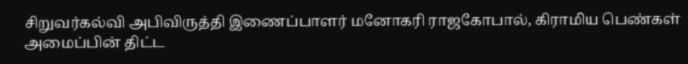சிறுவர்கல்வி அபிவிருத்தி இணைப்பாளர் மனோகரி ராஜகோபால், கிராமிய பெண்கள் அமைப்பின் திட்ட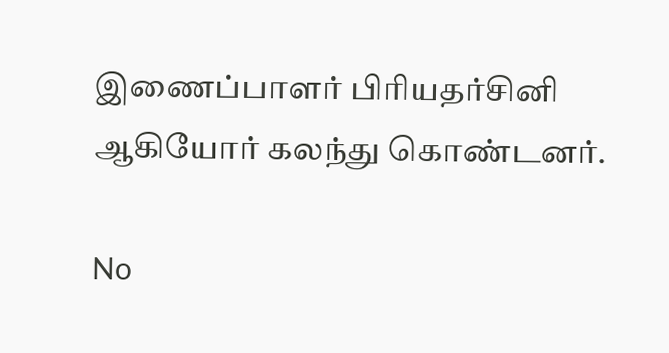இணைப்பாளர் பிரியதர்சினி ஆகியோர் கலந்து கொண்டனர்.

No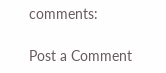comments:

Post a Comment